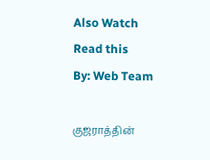Also Watch
Read this
By: Web Team

குஜராத்தின்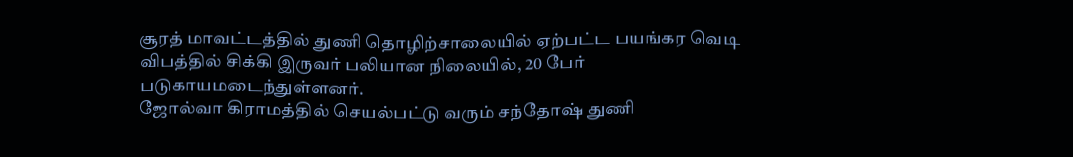சூரத் மாவட்டத்தில் துணி தொழிற்சாலையில் ஏற்பட்ட பயங்கர வெடி விபத்தில் சிக்கி இருவர் பலியான நிலையில், 20 பேர் படுகாயமடைந்துள்ளனர்.
ஜோல்வா கிராமத்தில் செயல்பட்டு வரும் சந்தோஷ் துணி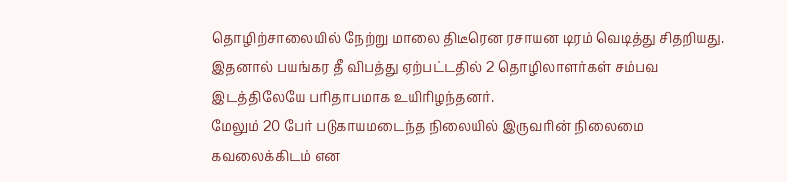தொழிற்சாலையில் நேற்று மாலை திடீரென ரசாயன டிரம் வெடித்து சிதறியது. இதனால் பயங்கர தீ விபத்து ஏற்பட்டதில் 2 தொழிலாளர்கள் சம்பவ இடத்திலேயே பரிதாபமாக உயிரிழந்தனர்.
மேலும் 20 பேர் படுகாயமடைந்த நிலையில் இருவரின் நிலைமை கவலைக்கிடம் என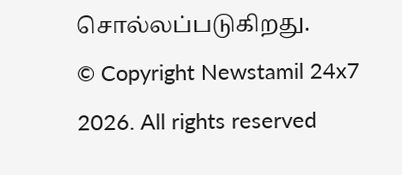சொல்லப்படுகிறது.
© Copyright Newstamil 24x7 2026. All rights reserved